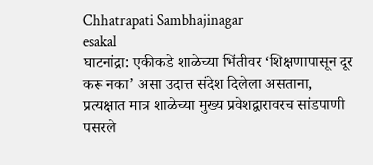Chhatrapati Sambhajinagar
esakal
घाटनांद्रा: एकीकडे शाळेच्या भिंतीवर ‘शिक्षणापासून दूर करू नका’ असा उदात्त संदेश दिलेला असताना, प्रत्यक्षात मात्र शाळेच्या मुख्य प्रवेशद्वारावरच सांडपाणी पसरले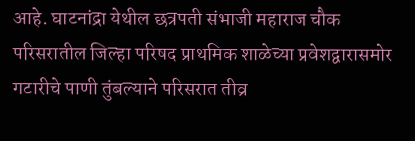आहे. घाटनांद्रा येथील छत्रपती संभाजी महाराज चौक परिसरातील जिल्हा परिषद प्राथमिक शाळेच्या प्रवेशद्वारासमोर गटारीचे पाणी तुंबल्याने परिसरात तीव्र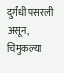दुर्गंधी पसरली असून, चिमुकल्या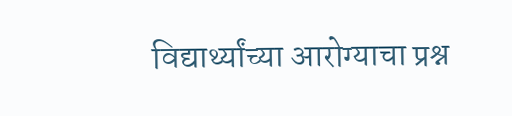विद्यार्थ्यांच्या आरोग्याचा प्रश्न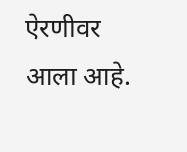ऐरणीवर आला आहे.